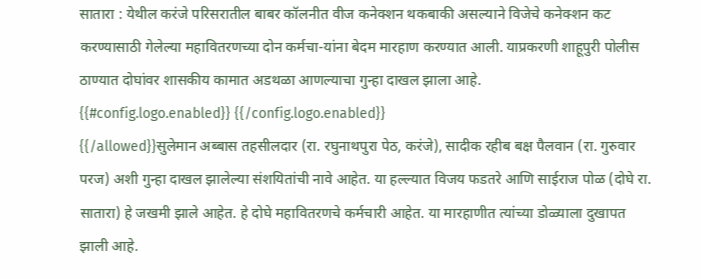सातारा : येथील करंजे परिसरातील बाबर कॉलनीत वीज कनेक्शन थकबाकी असल्याने विजेचे कनेक्शन कट करण्यासाठी गेलेल्या महावितरणच्या दोन कर्मचा-यांना बेदम मारहाण करण्यात आली. याप्रकरणी शाहूपुरी पोलीस ठाण्यात दोघांवर शासकीय कामात अडथळा आणल्याचा गुन्हा दाखल झाला आहे.
{{#config.logo.enabled}} {{/config.logo.enabled}}
{{/allowed}}सुलेमान अब्बास तहसीलदार (रा. रघुनाथपुरा पेठ, करंजे), सादीक रहीब बक्ष पैलवान (रा. गुरुवार परज) अशी गुन्हा दाखल झालेल्या संशयितांची नावे आहेत. या हल्ल्यात विजय फडतरे आणि साईराज पोळ (दोघे रा. सातारा) हे जखमी झाले आहेत. हे दोघे महावितरणचे कर्मचारी आहेत. या मारहाणीत त्यांच्या डोळ्याला दुखापत झाली आहे.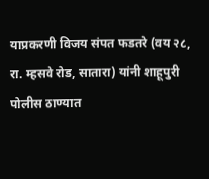याप्रकरणी विजय संपत फडतरे (वय २८, रा. म्हसवे रोड, सातारा) यांनी शाहूपुरी पोलीस ठाण्यात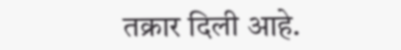तक्रार दिली आहे.